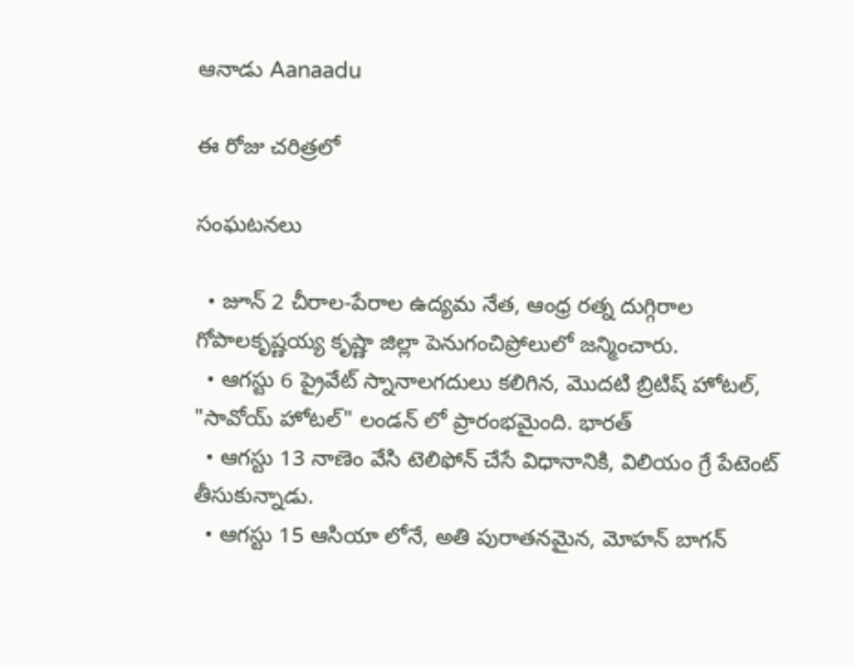ఆనాడు Aanaadu

ఈ రోజు చరిత్రలో

సంఘటనలు

  • జూన్ 2 చీరాల-పేరాల ఉద్యమ నేత, ఆంధ్ర రత్న దుగ్గిరాల గోపాలకృష్ణయ్య కృష్ణా జిల్లా పెనుగంచిప్రోలులో జన్మించారు.
  • ఆగస్టు 6 ప్రైవేట్ స్నానాలగదులు కలిగిన, మొదటి బ్రిటిష్ హోటల్, "సావోయ్ హోటల్" లండన్ లో ప్రారంభమైంది. భారత్
  • ఆగస్టు 13 నాణెం వేసి టెలిఫోన్ చేసే విధానానికి, విలియం గ్రే పేటెంట్ తీసుకున్నాడు.
  • ఆగస్టు 15 ఆసియా లోనే, అతి పురాతనమైన, మోహన్ బాగన్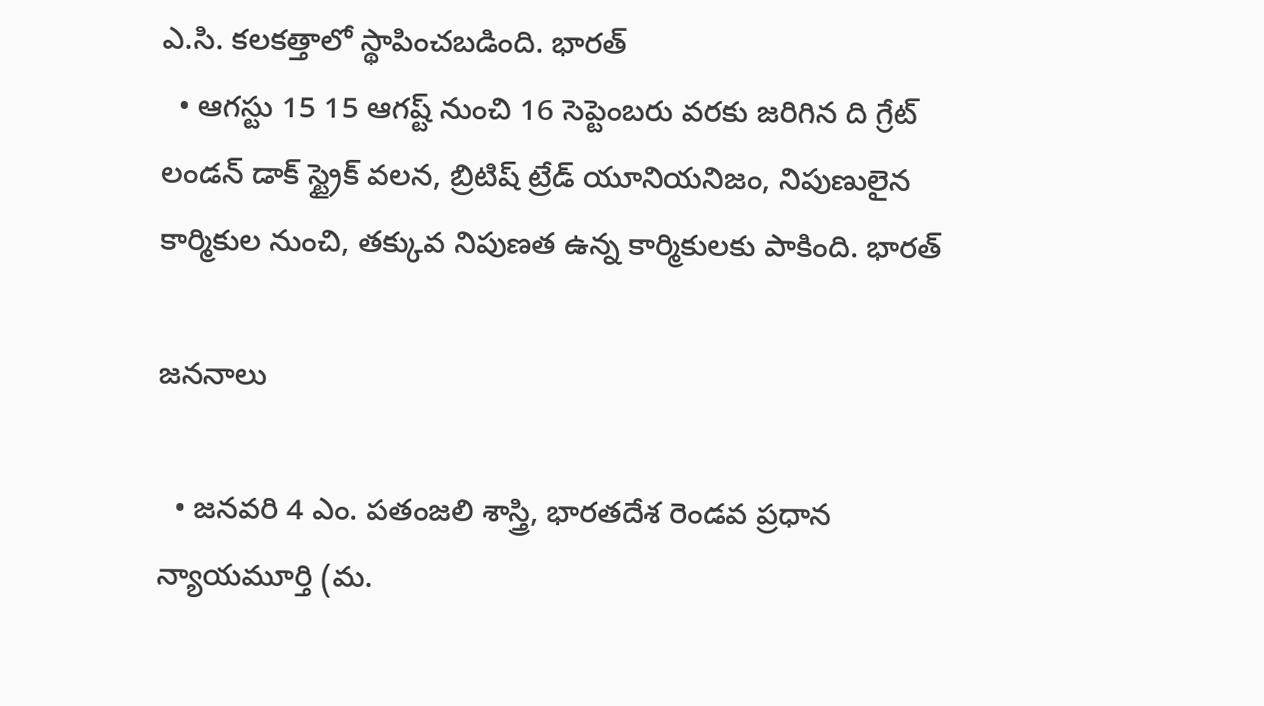ఎ.సి. కలకత్తాలో స్థాపించబడింది. భారత్
  • ఆగస్టు 15 15 ఆగష్ట్ నుంచి 16 సెప్టెంబరు వరకు జరిగిన ది గ్రేట్ లండన్ డాక్ స్ట్రైక్ వలన, బ్రిటిష్ ట్రేడ్ యూనియనిజం, నిపుణులైన కార్మికుల నుంచి, తక్కువ నిపుణత ఉన్న కార్మికులకు పాకింది. భారత్

జననాలు

  • జనవరి 4 ఎం. పతంజలి శాస్త్రి, భారతదేశ రెండవ ప్రధాన న్యాయమూర్తి (మ.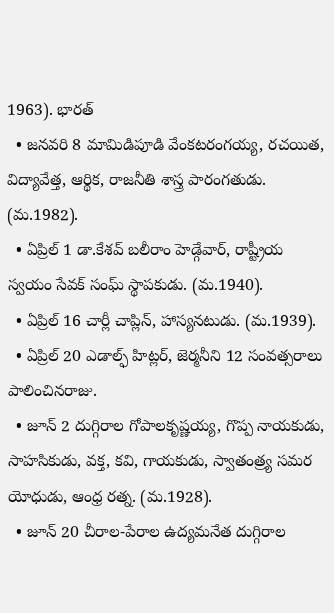1963). భారత్
  • జనవరి 8 మామిడిపూడి వేంకటరంగయ్య, రచయిత, విద్యావేత్త, ఆర్థిక, రాజనీతి శాస్త్ర పారంగతుడు. (మ.1982).
  • ఏప్రిల్ 1 డా.కేశవ్ బలీరాం హెడ్గేవార్, రాష్ట్రీయ స్వయం సేవక్ సంఘ్ స్థాపకుడు. (మ.1940).
  • ఏప్రిల్ 16 చార్లీ చాప్లిన్, హాస్యనటుడు. (మ.1939).
  • ఏప్రిల్ 20 ఎడాల్ఫ్ హిట్లర్, జెర్మనీని 12 సంవత్సరాలు పాలించినరాజు.
  • జూన్ 2 దుగ్గిరాల గోపాలకృష్ణయ్య, గొప్ప నాయకుడు, సాహసికుడు, వక్త, కవి, గాయకుడు, స్వాతంత్ర్య సమర యోధుడు, ఆంధ్ర రత్న. (మ.1928).
  • జూన్ 20 చీరాల-పేరాల ఉద్యమనేత దుగ్గిరాల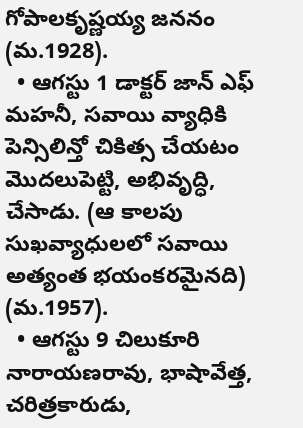గోపాలకృష్ణయ్య జననం (మ.1928).
  • ఆగస్టు 1 డాక్టర్ జాన్ ఎఫ్ మహనీ, సవాయి వ్యాధికి పెన్సిలిన్తో చికిత్స చేయటం మొదలుపెట్టి, అభివృద్ధి, చేసాడు. (ఆ కాలపు సుఖవ్యాధులలో సవాయి అత్యంత భయంకరమైనది) (మ.1957).
  • ఆగస్టు 9 చిలుకూరి నారాయణరావు, భాషావేత్త, చరిత్రకారుడు,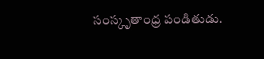సంస్కృతాంధ్ర పండితుడు.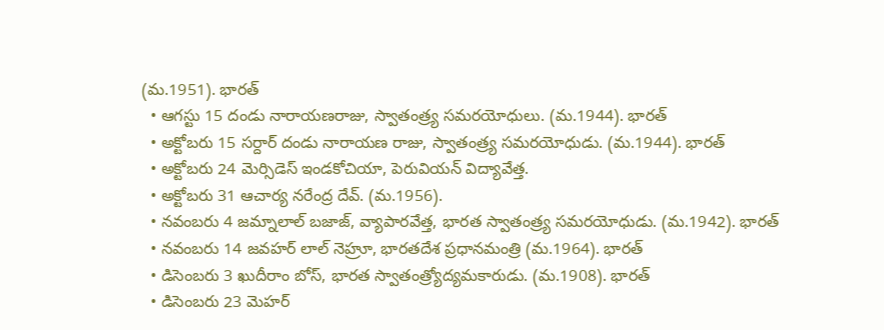(మ.1951). భారత్
  • ఆగస్టు 15 దండు నారాయణరాజు, స్వాతంత్ర్య సమరయోధులు. (మ.1944). భారత్
  • అక్టోబరు 15 సర్దార్ దండు నారాయణ రాజు, స్వాతంత్ర్య సమరయోధుడు. (మ.1944). భారత్
  • అక్టోబరు 24 మెర్సిడెస్ ఇండకోచియా, పెరువియన్ విద్యావేత్త.
  • అక్టోబరు 31 ఆచార్య నరేంద్ర దేవ్. (మ.1956).
  • నవంబరు 4 జమ్నాలాల్ బజాజ్, వ్యాపారవేత్త, భారత స్వాతంత్ర్య సమరయోధుడు. (మ.1942). భారత్
  • నవంబరు 14 జవహర్ లాల్ నెహ్రూ, భారతదేశ ప్రధానమంత్రి (మ.1964). భారత్
  • డిసెంబరు 3 ఖుదీరాం బోస్, భారత స్వాతంత్ర్యోద్యమకారుడు. (మ.1908). భారత్
  • డిసెంబరు 23 మెహర్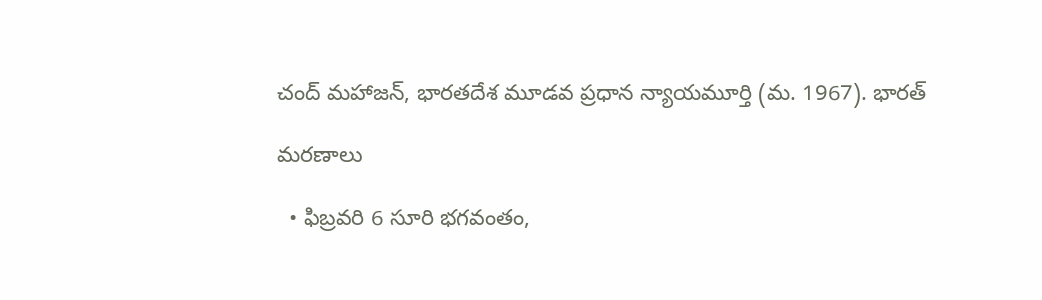చంద్ మహాజన్, భారతదేశ మూడవ ప్రధాన న్యాయమూర్తి (మ. 1967). భారత్

మరణాలు

  • ఫిబ్రవరి 6 సూరి భగవంతం,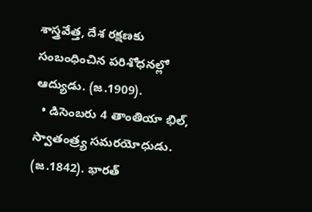శాస్త్రవేత్త, దేశ రక్షణకు సంబంధించిన పరిశోధనల్లో ఆద్యుడు. (జ.1909).
  • డిసెంబరు 4 తాంతియా భిల్, స్వాతంత్ర్య సమరయోధుడు. (జ.1842). భారత్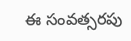ఈ సంవత్సరపు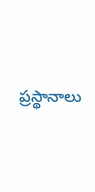ప్రస్థానాలు